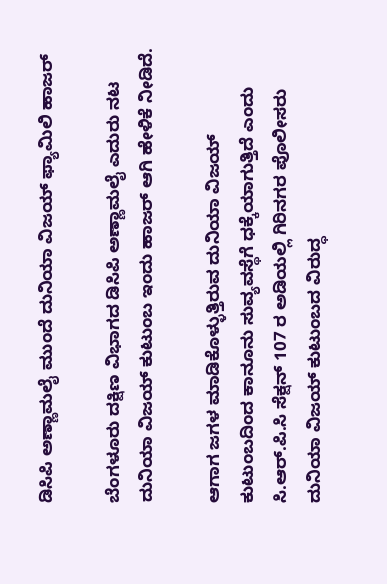ಡಿಸಿಪಿ ಅಣ್ಣಾಮಲೈ ಮುಂದೆ ದುನಿಯಾ ವಿಜಯ್ ಫ್ಯಾಮಿಲಿ ಹಾಜರ್

ಬೆಂಗಳೂರು ದಕ್ಷಿಣ ವಿಭಾಗದ ಡಿಸಿಪಿ ಅಣ್ಣಾಮಲೈ ಎದುರು ನಟ ದುನಿಯಾ ವಿಜಯ್ ಕುಟುಂಬ ಇಂದು ಹಾಜರ್ ಆಗಿ ಹೇಳಿಕೆ ನೀಡಿದೆ.

ಆಗಾಗ ಜಗಳ ಮಾಡಿಕೊಳ್ಳುತ್ತಿರುವ ದುನಿಯಾ ವಿಜಯ್ ಕುಟುಂಬದಿಂದ ಕಾನೂನು ಸುವ್ಯವಸ್ಥೆಗೆ ಧಕ್ಕೆಯಾಗುತ್ತಿದೆ ಎಂದು ಸಿ.ಆರ್.ಪಿ.ಸಿ ಸೆಕ್ಷನ್ 107 ರ ಅಡಿಯಲ್ಲಿ ಗಿರಿನಗರ ಪೊಲೀಸರು ದುನಿಯಾ ವಿಜಯ್ ಕುಟುಂಬದ ವಿರುದ್ಧ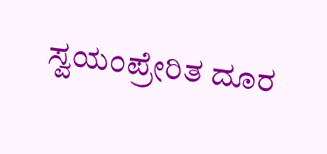ಸ್ವಯಂಪ್ರೇರಿತ ದೂರ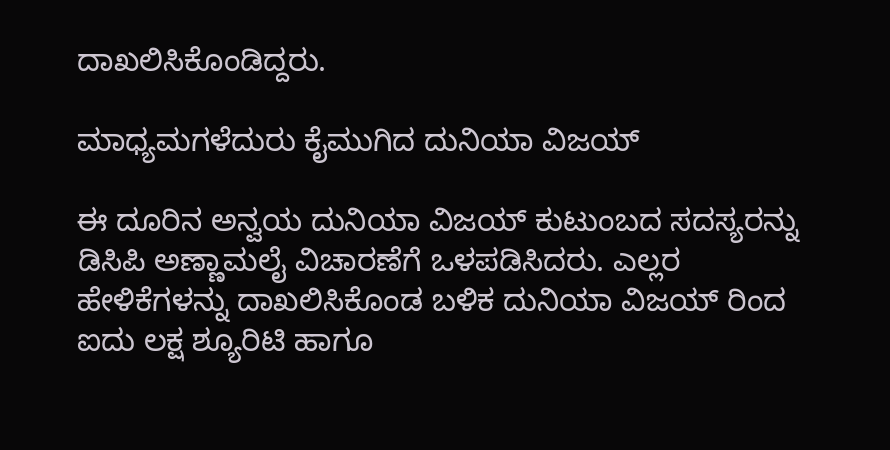ದಾಖಲಿಸಿಕೊಂಡಿದ್ದರು.

ಮಾಧ್ಯಮಗಳೆದುರು ಕೈಮುಗಿದ ದುನಿಯಾ ವಿಜಯ್‌

ಈ ದೂರಿನ ಅನ್ವಯ ದುನಿಯಾ ವಿಜಯ್ ಕುಟುಂಬದ ಸದಸ್ಯರನ್ನು ಡಿಸಿಪಿ ಅಣ್ಣಾಮಲೈ ವಿಚಾರಣೆಗೆ ಒಳಪಡಿಸಿದರು. ಎಲ್ಲರ ಹೇಳಿಕೆಗಳನ್ನು ದಾಖಲಿಸಿಕೊಂಡ ಬಳಿಕ ದುನಿಯಾ ವಿಜಯ್ ರಿಂದ ಐದು ಲಕ್ಷ ಶ್ಯೂರಿಟಿ ಹಾಗೂ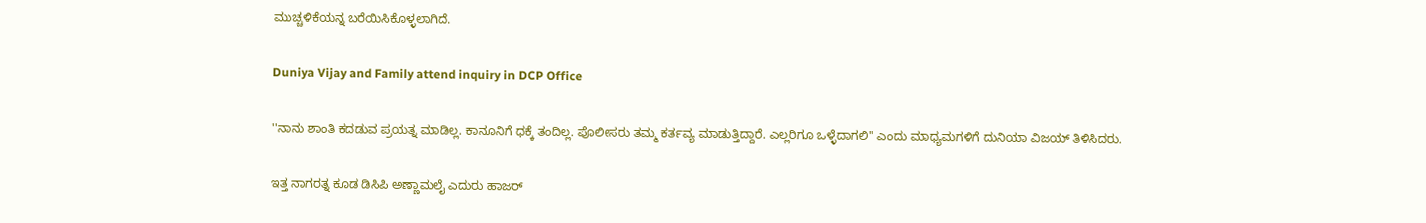ಮುಚ್ಚಳಿಕೆಯನ್ನ ಬರೆಯಿಸಿಕೊಳ್ಳಲಾಗಿದೆ.

Duniya Vijay and Family attend inquiry in DCP Office

''ನಾನು ಶಾಂತಿ ಕದಡುವ ಪ್ರಯತ್ನ ಮಾಡಿಲ್ಲ. ಕಾನೂನಿಗೆ ಧಕ್ಕೆ ತಂದಿಲ್ಲ. ಪೊಲೀಸರು ತಮ್ಮ ಕರ್ತವ್ಯ ಮಾಡುತ್ತಿದ್ದಾರೆ. ಎಲ್ಲರಿಗೂ ಒಳ್ಳೆದಾಗಲಿ'' ಎಂದು ಮಾಧ್ಯಮಗಳಿಗೆ ದುನಿಯಾ ವಿಜಯ್ ತಿಳಿಸಿದರು.

ಇತ್ತ ನಾಗರತ್ನ ಕೂಡ ಡಿಸಿಪಿ ಅಣ್ಣಾಮಲೈ ಎದುರು ಹಾಜರ್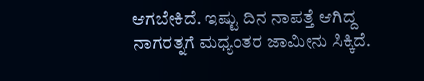ಆಗಬೇಕಿದೆ. ಇಷ್ಟು ದಿನ ನಾಪತ್ತೆ ಆಗಿದ್ದ ನಾಗರತ್ನಗೆ ಮಧ್ಯಂತರ ಜಾಮೀನು ಸಿಕ್ಕಿದೆ.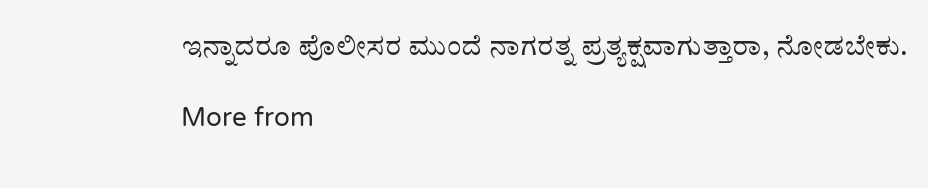ಇನ್ನಾದರೂ ಪೊಲೀಸರ ಮುಂದೆ ನಾಗರತ್ನ ಪ್ರತ್ಯಕ್ಷವಾಗುತ್ತಾರಾ, ನೋಡಬೇಕು.

More from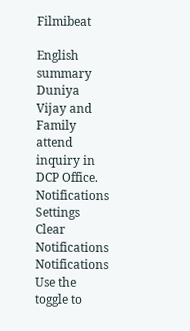Filmibeat

English summary
Duniya Vijay and Family attend inquiry in DCP Office.
Notifications
Settings
Clear Notifications
Notifications
Use the toggle to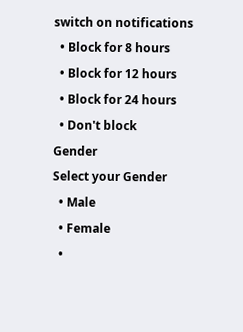switch on notifications
  • Block for 8 hours
  • Block for 12 hours
  • Block for 24 hours
  • Don't block
Gender
Select your Gender
  • Male
  • Female
  •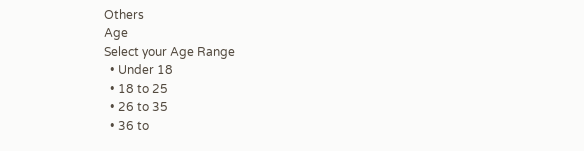Others
Age
Select your Age Range
  • Under 18
  • 18 to 25
  • 26 to 35
  • 36 to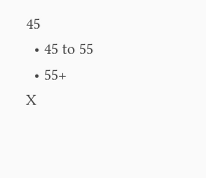45
  • 45 to 55
  • 55+
X